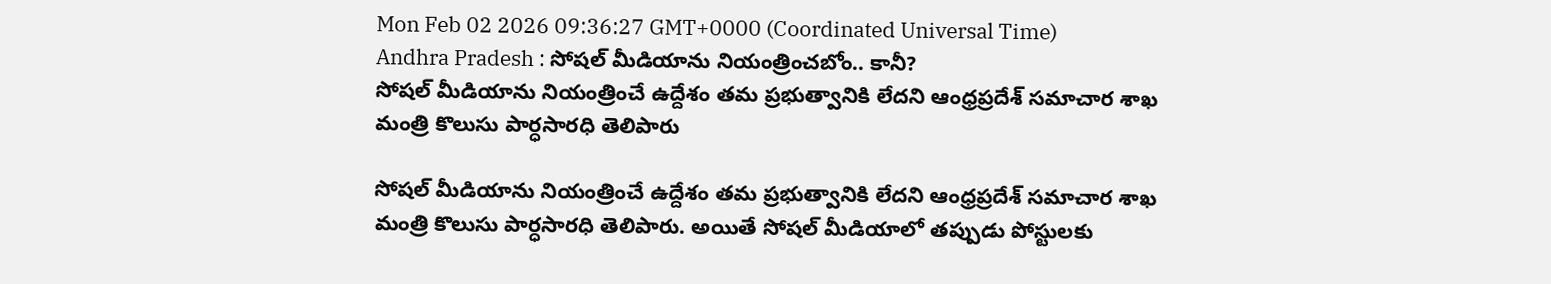Mon Feb 02 2026 09:36:27 GMT+0000 (Coordinated Universal Time)
Andhra Pradesh : సోషల్ మీడియాను నియంత్రించబోం.. కానీ?
సోషల్ మీడియాను నియంత్రించే ఉద్దేశం తమ ప్రభుత్వానికి లేదని ఆంధ్రప్రదేశ్ సమాచార శాఖ మంత్రి కొలుసు పార్ధసారధి తెలిపారు

సోషల్ మీడియాను నియంత్రించే ఉద్దేశం తమ ప్రభుత్వానికి లేదని ఆంధ్రప్రదేశ్ సమాచార శాఖ మంత్రి కొలుసు పార్ధసారధి తెలిపారు. అయితే సోషల్ మీడియాలో తప్పుడు పోస్టులకు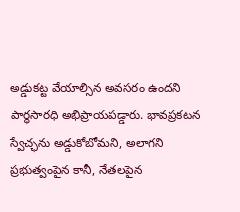అడ్డుకట్ట వేయాల్సిన అవసరం ఉందని పార్ధసారధి అభిప్రాయపడ్డారు. భావప్రకటన స్వేచ్ఛను అడ్డుకోబోమని, అలాగని ప్రభుత్వంపైన కానీ, నేతలపైన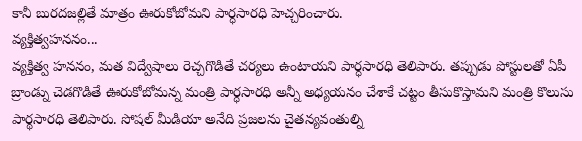కానీ బురదజల్లితే మాత్రం ఊరుకోబోమని పార్ధసారధి హెచ్చరించారు.
వ్యక్తిత్వహననం...
వ్యక్తిత్వ హననం, మత విద్వేషాలు రెచ్చగొడితే చర్యలు ఉంటాయని పార్ధసారధి తెలిపారు. తప్పుడు పోస్టులతో ఏపీ బ్రాండ్ను చెడగొడితే ఊరుకోబోమన్న మంత్రి పార్ధసారధి అన్నీ అధ్యయనం చేశాకే చట్టం తీసుకొస్తామని మంత్రి కొలుసు పార్థసారధి తెలిపారు. సోషల్ మీడియా అనేది ప్రజలను చైతన్యవంతుల్ని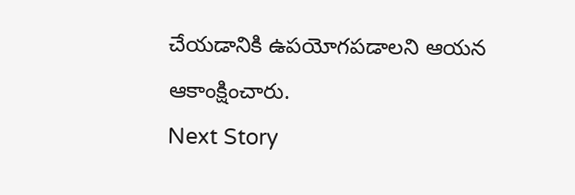చేయడానికి ఉపయోగపడాలని ఆయన ఆకాంక్షించారు.
Next Story